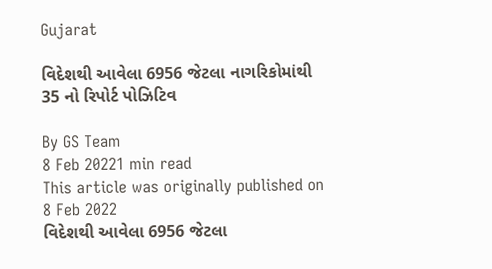Gujarat

વિદેશથી આવેલા 6956 જેટલા નાગરિકોમાંથી 35 નો રિપોર્ટ પોઝિટિવ

By GS Team
8 Feb 20221 min read
This article was originally published on 8 Feb 2022
વિદેશથી આવેલા 6956 જેટલા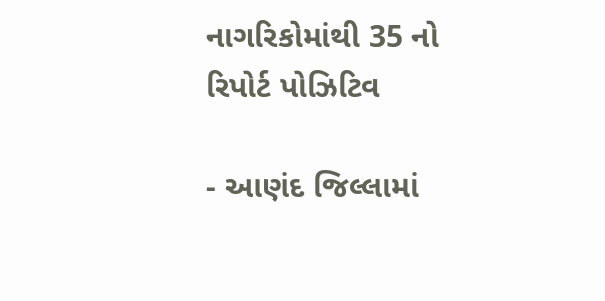નાગરિકોમાંથી 35 નો રિપોર્ટ પોઝિટિવ

- આણંદ જિલ્લામાં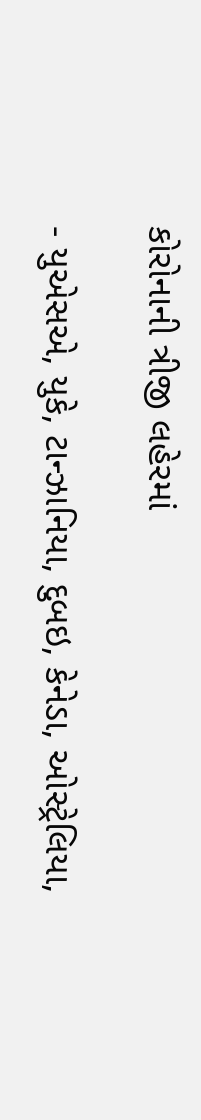કોરોનાની ત્રીજી લહેરમાં

- યુએસએ, યુકે, ટાન્ઝાનિયા, દુબઇ, કેનેડા, ઓસ્ટ્રેલિયા,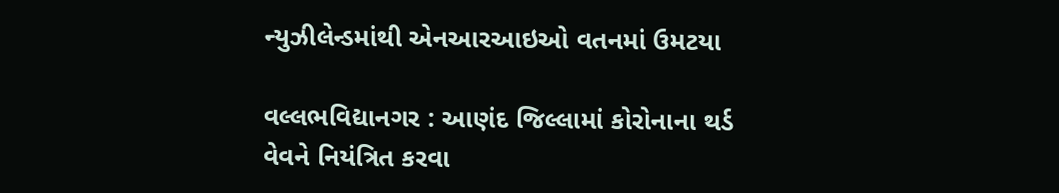ન્યુઝીલેન્ડમાંથી એનઆરઆઇઓ વતનમાં ઉમટયા

વલ્લભવિદ્યાનગર : આણંદ જિલ્લામાં કોરોનાના થર્ડ વેવને નિયંત્રિત કરવા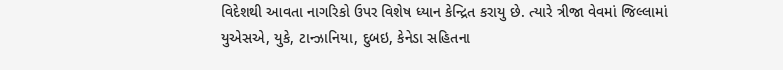વિદેશથી આવતા નાગરિકો ઉપર વિશેષ ધ્યાન કેન્દ્રિત કરાયુ છે. ત્યારે ત્રીજા વેવમાં જિલ્લામાં યુએસએ, યુકે, ટાન્ઝાનિયા, દુબઇ, કેનેડા સહિતના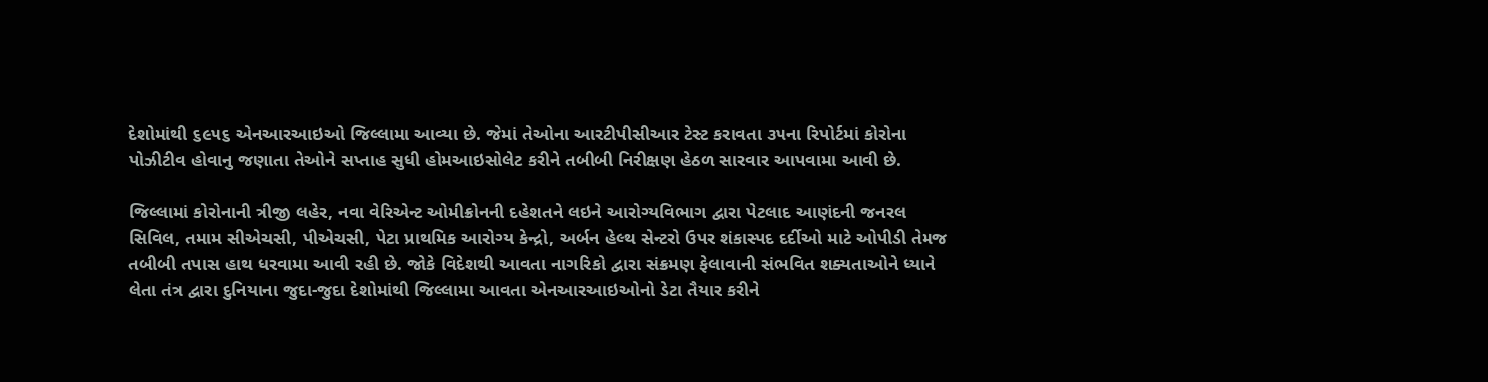દેશોમાંથી ૬૯૫૬ એનઆરઆઇઓ જિલ્લામા આવ્યા છે. જેમાં તેઓના આરટીપીસીઆર ટેસ્ટ કરાવતા ૩૫ના રિપોર્ટમાં કોરોના પોઝીટીવ હોવાનુ જણાતા તેઓને સપ્તાહ સુધી હોમઆઇસોલેટ કરીને તબીબી નિરીક્ષણ હેઠળ સારવાર આપવામા આવી છે.

જિલ્લામાં કોરોનાની ત્રીજી લહેર, નવા વેરિએન્ટ ઓમીક્રોનની દહેશતને લઇને આરોગ્યવિભાગ દ્વારા પેટલાદ આણંદની જનરલ સિવિલ, તમામ સીએચસી, પીએચસી, પેટા પ્રાથમિક આરોગ્ય કેન્દ્રો, અર્બન હેલ્થ સેન્ટરો ઉપર શંકાસ્પદ દર્દીઓ માટે ઓપીડી તેમજ તબીબી તપાસ હાથ ધરવામા આવી રહી છે. જોકે વિદેશથી આવતા નાગરિકો દ્વારા સંક્રમણ ફેલાવાની સંભવિત શક્યતાઓને ધ્યાને લેતા તંત્ર દ્વારા દુનિયાના જુદા-જુદા દેશોમાંથી જિલ્લામા આવતા એનઆરઆઇઓનો ડેટા તૈયાર કરીને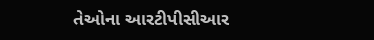તેઓના આરટીપીસીઆર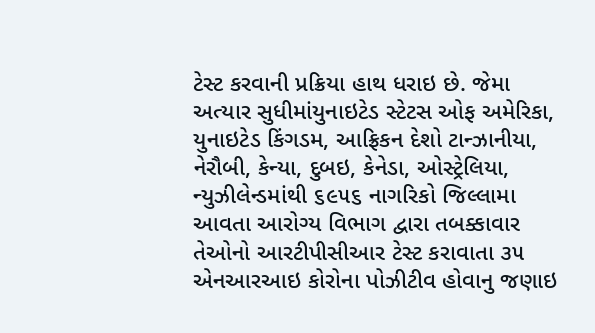ટેસ્ટ કરવાની પ્રક્રિયા હાથ ધરાઇ છે. જેમા અત્યાર સુધીમાંયુનાઇટેડ સ્ટેટસ ઓફ અમેરિકા, યુનાઇટેડ કિંગડમ, આફ્રિકન દેશો ટાન્ઝાનીયા, નેરૌબી, કેન્યા, દુબઇ, કેનેડા, ઓસ્ટ્રેલિયા, ન્યુઝીલેન્ડમાંથી ૬૯૫૬ નાગરિકો જિલ્લામા આવતા આરોગ્ય વિભાગ દ્વારા તબક્કાવાર તેઓનો આરટીપીસીઆર ટેસ્ટ કરાવાતા ૩૫ એનઆરઆઇ કોરોના પોઝીટીવ હોવાનુ જણાઇ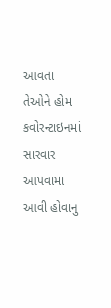આવતા તેઓને હોમ કવોરન્ટાઇનમાં સારવાર આપવામા આવી હોવાનુ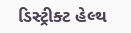ડિસ્ટ્રીક્ટ હેલ્થ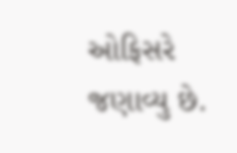ઓફિસરે જણાવ્યુ છે.